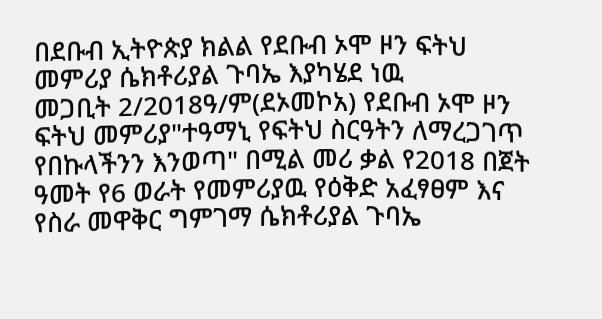በደቡብ ኢትዮጵያ ክልል የደቡብ ኦሞ ዞን ፍትህ መምሪያ ሴክቶሪያል ጉባኤ እያካሄደ ነዉ
መጋቢት 2/2018ዓ/ም(ደኦመኮአ) የደቡብ ኦሞ ዞን ፍትህ መምሪያ"ተዓማኒ የፍትህ ስርዓትን ለማረጋገጥ የበኩላችንን እንወጣ" በሚል መሪ ቃል የ2018 በጀት ዓመት የ6 ወራት የመምሪያዉ የዕቅድ አፈፃፀም እና የስራ መዋቅር ግምገማ ሴክቶሪያል ጉባኤ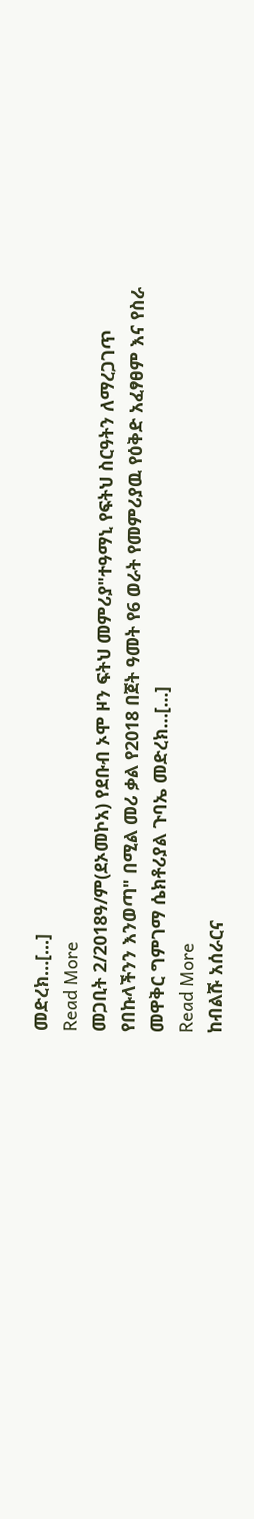መድረክ…[...]
Read More
መጋቢት 2/2018ዓ/ም(ደኦመኮአ) የደቡብ ኦሞ ዞን ፍትህ መምሪያ"ተዓማኒ የፍትህ ስርዓትን ለማረጋገጥ የበኩላችንን እንወጣ" በሚል መሪ ቃል የ2018 በጀት ዓመት የ6 ወራት የመምሪያዉ የዕቅድ አፈፃፀም እና የስራ መዋቅር ግምገማ ሴክቶሪያል ጉባኤ መድረክ…[...]
Read More
ከብልሹ አሰራርና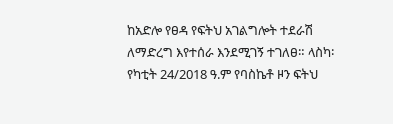ከአድሎ የፀዳ የፍትህ አገልግሎት ተደራሽ ለማድረግ እየተሰራ እንደሚገኝ ተገለፀ። ላስካ፡ የካቲት 24/2018 ዓ.ም የባስኬቶ ዞን ፍትህ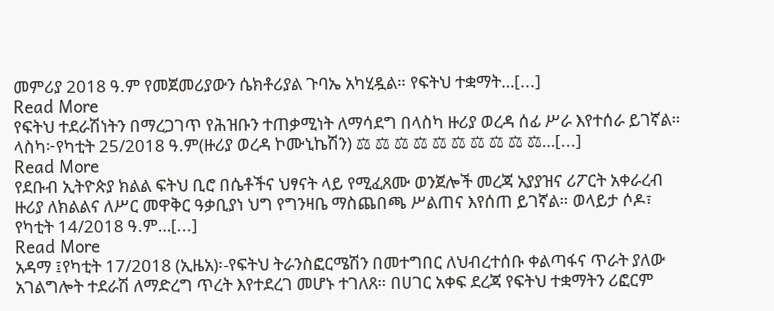መምሪያ 2018 ዓ.ም የመጀመሪያውን ሴክቶሪያል ጉባኤ አካሂዷል። የፍትህ ተቋማት…[...]
Read More
የፍትህ ተደራሽነትን በማረጋገጥ የሕዝቡን ተጠቃሚነት ለማሳደግ በላስካ ዙሪያ ወረዳ ሰፊ ሥራ እየተሰራ ይገኛል። ላስካ፦የካቲት 25/2018 ዓ.ም(ዙሪያ ወረዳ ኮሙኒኬሽን) ⚖ ⚖ ⚖ ⚖ ⚖ ⚖ ⚖ ⚖ ⚖ ⚖…[...]
Read More
የደቡብ ኢትዮጵያ ክልል ፍትህ ቢሮ በሴቶችና ህፃናት ላይ የሚፈጸሙ ወንጀሎች መረጃ አያያዝና ሪፖርት አቀራረብ ዙሪያ ለክልልና ለሥር መዋቅር ዓቃቢያነ ህግ የግንዛቤ ማስጨበጫ ሥልጠና እየሰጠ ይገኛል። ወላይታ ሶዶ፣ የካቲት 14/2018 ዓ.ም…[...]
Read More
አዳማ ፤የካቲት 17/2018 (ኢዜአ)፡-የፍትህ ትራንስፎርሜሽን በመተግበር ለህብረተሰቡ ቀልጣፋና ጥራት ያለው አገልግሎት ተደራሽ ለማድረግ ጥረት እየተደረገ መሆኑ ተገለጸ። በሀገር አቀፍ ደረጃ የፍትህ ተቋማትን ሪፎርም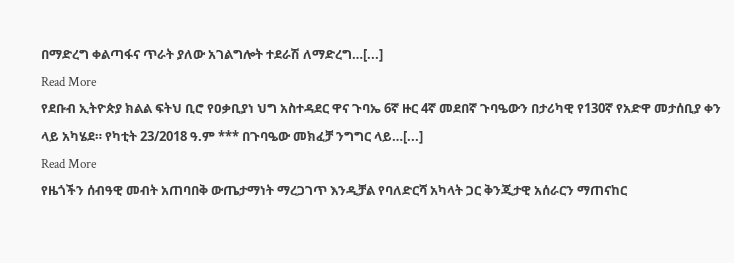በማድረግ ቀልጣፋና ጥራት ያለው አገልግሎት ተደራሽ ለማድረግ…[...]
Read More
የደቡብ ኢትዮጵያ ክልል ፍትህ ቢሮ የዐቃቢያነ ህግ አስተዳደር ዋና ጉባኤ 6ኛ ዙር 4ኛ መደበኛ ጉባዔውን በታሪካዊ የ130ኛ የአድዋ መታሰቢያ ቀን ላይ አካሄደ። የካቲት 23/2018 ዓ.ም *** በጉባዔው መክፈቻ ንግግር ላይ…[...]
Read More
የዜጎችን ሰብዓዊ መብት አጠባበቅ ውጤታማነት ማረጋገጥ እንዲቻል የባለድርሻ አካላት ጋር ቅንጂታዊ አሰራርን ማጠናከር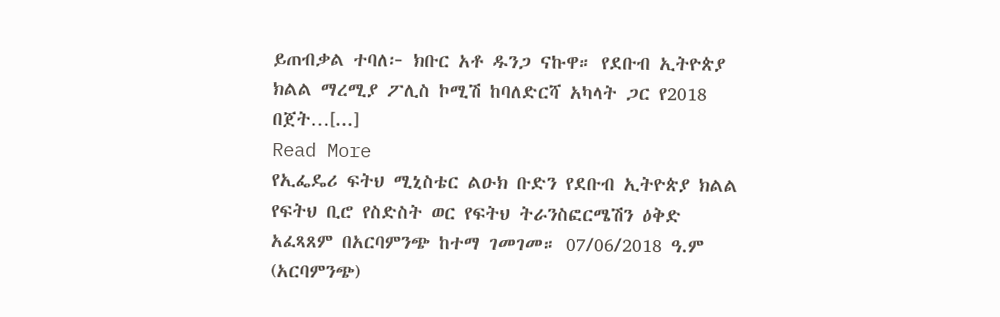ይጠብቃል ተባለ፦ ክቡር አቶ ዱንጋ ናኩዋ። የደቡብ ኢትዮጵያ ክልል ማረሚያ ፖሊስ ኮሚሽ ከባለድርሻ አካላት ጋር የ2018 በጀት…[...]
Read More
የኢፌዴሪ ፍትህ ሚኒስቴር ልዑክ ቡድን የደቡብ ኢትዮጵያ ክልል የፍትህ ቢሮ የስድስት ወር የፍትህ ትራንስፎርሜሽን ዕቅድ አፈጻጸም በአርባምንጭ ከተማ ገመገመ። 07/06/2018 ዓ.ም (አርባምንጭ)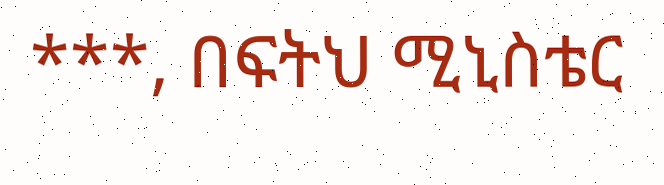***, በፍትህ ሚኒስቴር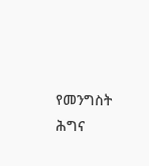የመንግስት ሕግና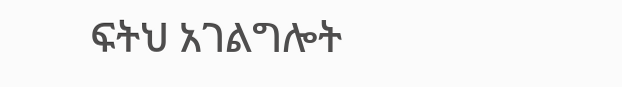ፍትህ አገልግሎት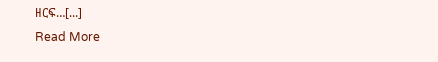ዘርፍ…[...]
Read More